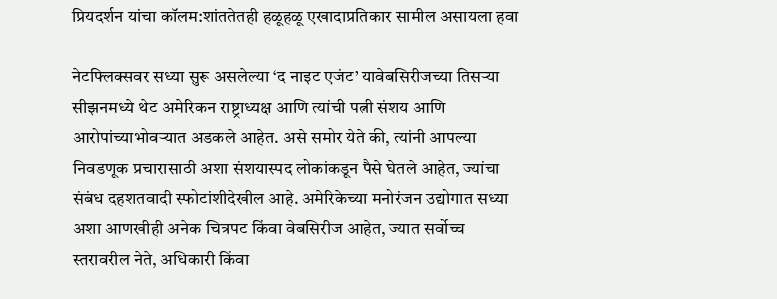प्रियदर्शन यांचा कॉलम:शांततेतही हळूहळू एखादाप्रतिकार सामील असायला हवा

नेटफ्लिक्सवर सध्या सुरू असलेल्या ‘द नाइट एजंट’ यावेबसिरीजच्या तिसऱ्या सीझनमध्ये थेट अमेरिकन राष्ट्राध्यक्ष आणि त्यांची पत्नी संशय आणि आरोपांच्याभोवऱ्यात अडकले आहेत. असे समोर येते की, त्यांनी आपल्या निवडणूक प्रचारासाठी अशा संशयास्पद लोकांकडून पैसे घेतले आहेत, ज्यांचा संबंध दहशतवादी स्फोटांशीदेखील आहे. अमेरिकेच्या मनोरंजन उद्योगात सध्या अशा आणखीही अनेक चित्रपट किंवा वेबसिरीज आहेत, ज्यात सर्वोच्च स्तरावरील नेते, अधिकारी किंवा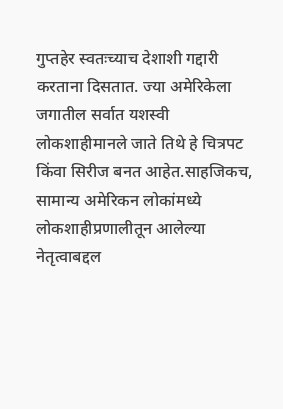गुप्तहेर स्वतःच्याच देशाशी गद्दारी करताना दिसतात. ज्या अमेरिकेला जगातील सर्वात यशस्वी लोकशाहीमानले जाते तिथे हे चित्रपट किंवा सिरीज बनत आहेत.साहजिकच, सामान्य अमेरिकन लोकांमध्ये लोकशाहीप्रणालीतून आलेल्या नेतृत्वाबद्दल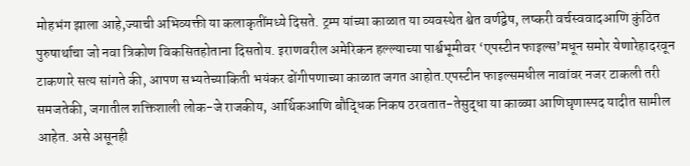मोहभंग झाला आहे,ज्याची अभिव्यक्ती या कलाकृतींमध्ये दिसते. ट्रम्प यांच्या काळात या व्यवस्थेत श्वेत वर्णद्वेष, लष्करी वर्चस्ववादआणि कुंठित पुरुषार्थाचा जो नवा त्रिकोण विकसितहोताना दिसतोय. इराणवरील अमेरिकन हल्ल्याच्या पार्श्वभूमीवर ‘एपस्टीन फाइल्स’मधून समोर येणारेहादरवून टाकणारे सत्य सांगते की, आपण सभ्यतेच्याकिती भयंकर ढोंगीपणाच्या काळात जगत आहोत.एपस्टीन फाइल्समधील नावांवर नजर टाकली तरी समजतेकी, जगातील शक्तिशाली लोक-जे राजकीय, आर्थिकआणि बौद्धिक निकष ठरवतात-तेसुद्धा या काळ्या आणिघृणास्पद यादीत सामील आहेत. असे असूनही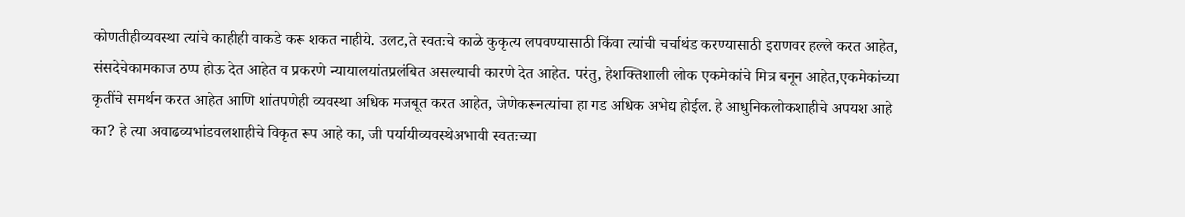कोणतीहीव्यवस्था त्यांचे काहीही वाकडे करू शकत नाहीये. उलट,ते स्वतःचे काळे कुकृत्य लपवण्यासाठी किंवा त्यांची चर्चाथंड करण्यासाठी इराणवर हल्ले करत आहेत, संसदेचेकामकाज ठप्प होऊ देत आहेत व प्रकरणे न्यायालयांतप्रलंबित असल्याची कारणे देत आहेत. परंतु, हेशक्तिशाली लोक एकमेकांचे मित्र बनून आहेत,एकमेकांच्या कृतींचे समर्थन करत आहेत आणि शांतपणेही व्यवस्था अधिक मजबूत करत आहेत, जेणेकरूनत्यांचा हा गड अधिक अभेद्य होईल. हे आधुनिकलोकशाहीचे अपयश आहे का? हे त्या अवाढव्यभांडवलशाहीचे विकृत रूप आहे का, जी पर्यायीव्यवस्थेअभावी स्वतःच्या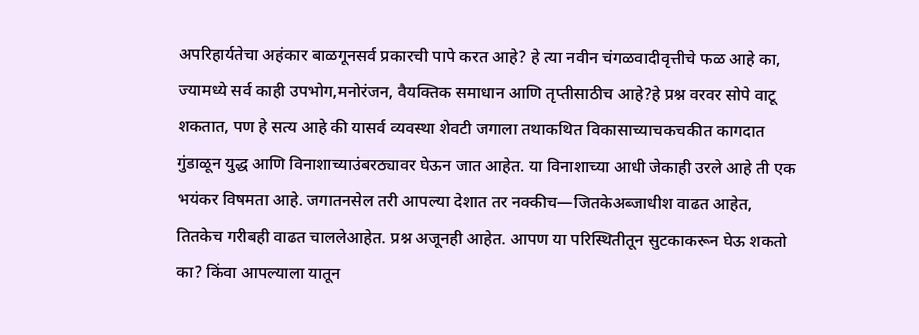अपरिहार्यतेचा अहंकार बाळगूनसर्व प्रकारची पापे करत आहे? हे त्या नवीन चंगळवादीवृत्तीचे फळ आहे का, ज्यामध्ये सर्व काही उपभोग,मनोरंजन, वैयक्तिक समाधान आणि तृप्तीसाठीच आहे?हे प्रश्न वरवर सोपे वाटू शकतात, पण हे सत्य आहे की यासर्व व्यवस्था शेवटी जगाला तथाकथित विकासाच्याचकचकीत कागदात गुंडाळून युद्ध आणि विनाशाच्याउंबरठ्यावर घेऊन जात आहेत. या विनाशाच्या आधी जेकाही उरले आहे ती एक भयंकर विषमता आहे. जगातनसेल तरी आपल्या देशात तर नक्कीच—जितकेअब्जाधीश वाढत आहेत, तितकेच गरीबही वाढत चाललेआहेत. प्रश्न अजूनही आहेत. आपण या परिस्थितीतून सुटकाकरून घेऊ शकतो का? किंवा आपल्याला यातून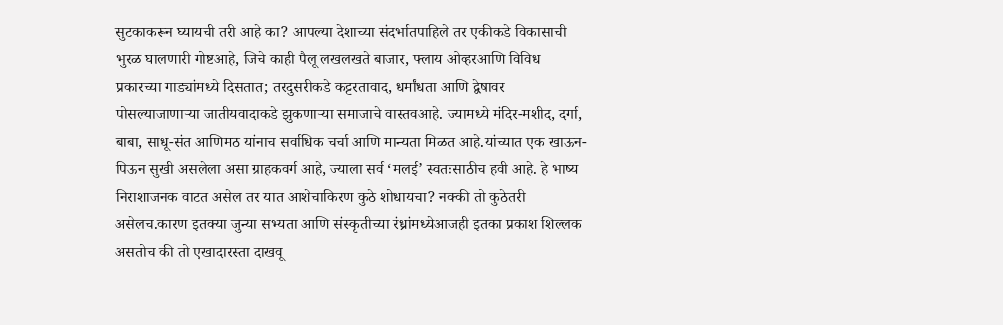सुटकाकरून घ्यायची तरी आहे का? आपल्या देशाच्या संदर्भातपाहिले तर एकीकडे विकासाची भुरळ घालणारी गोष्टआहे, जिचे काही पैलू लखलखते बाजार, फ्लाय ओव्हरआणि विविध प्रकारच्या गाड्यांमध्ये दिसतात; तरदुसरीकडे कट्टरतावाद, धर्मांधता आणि द्वेषावर पोसल्याजाणाऱ्या जातीयवादाकडे झुकणाऱ्या समाजाचे वास्तवआहे. ज्यामध्ये मंदिर-मशीद, दर्गा, बाबा, साधू-संत आणिमठ यांनाच सर्वाधिक चर्चा आणि मान्यता मिळत आहे.यांच्यात एक खाऊन-पिऊन सुखी असलेला असा ग्राहकवर्ग आहे, ज्याला सर्व ‘मलई’ स्वतःसाठीच हवी आहे. हे भाष्य निराशाजनक वाटत असेल तर यात आशेचाकिरण कुठे शोधायचा? नक्की तो कुठेतरी असेलच.कारण इतक्या जुन्या सभ्यता आणि संस्कृतीच्या रंध्रांमध्येआजही इतका प्रकाश शिल्लक असतोच की तो एखादारस्ता दाखवू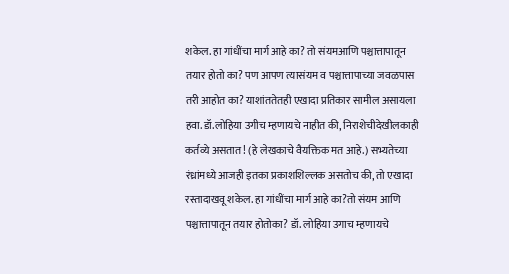शकेल. हा गांधींचा मार्ग आहे का? तो संयमआणि पश्चात्तापातून तयार होतो का? पण आपण त्यासंयम व पश्चात्तापाच्या जवळपास तरी आहोत का? याशांततेतही एखादा प्रतिकार सामील असायला हवा. डॉ.लोहिया उगीच म्हणायचे नाहीत की, निराशेचीदेखीलकाही कर्तव्ये असतात! (हे लेखकाचे वैयक्तिक मत आहे.) सभ्यतेच्या रंध्रांमध्ये आजही इतका प्रकाशशिल्लक असतोच की, तो एखादा रस्तादाखवू शकेल. हा गांधींचा मार्ग आहे का?तो संयम आणि पश्चात्तापातून तयार होतोका? डॉ. लोहिया उगाच म्हणायचे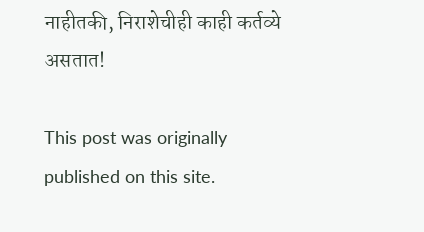नाहीतकी, निराशेचीही काही कर्तव्ये असतात!

This post was originally published on this site.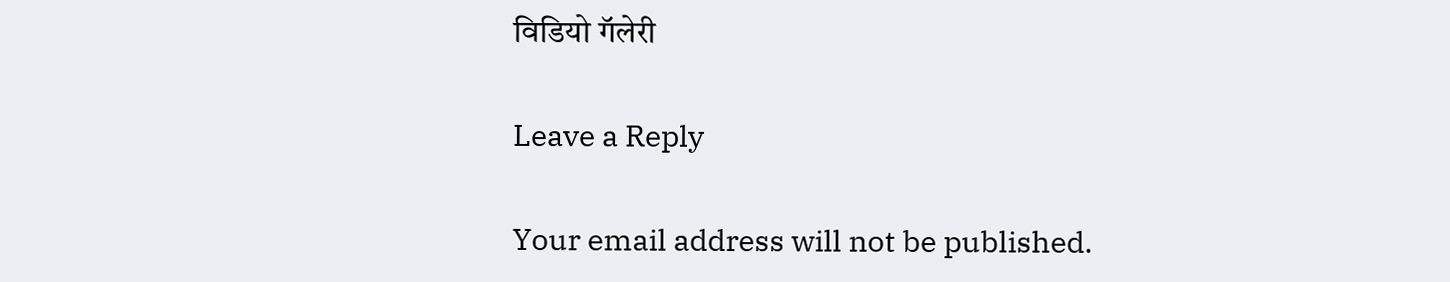विडियो गॅलेरी

Leave a Reply

Your email address will not be published.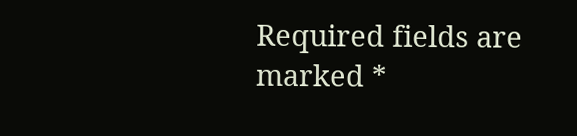Required fields are marked *